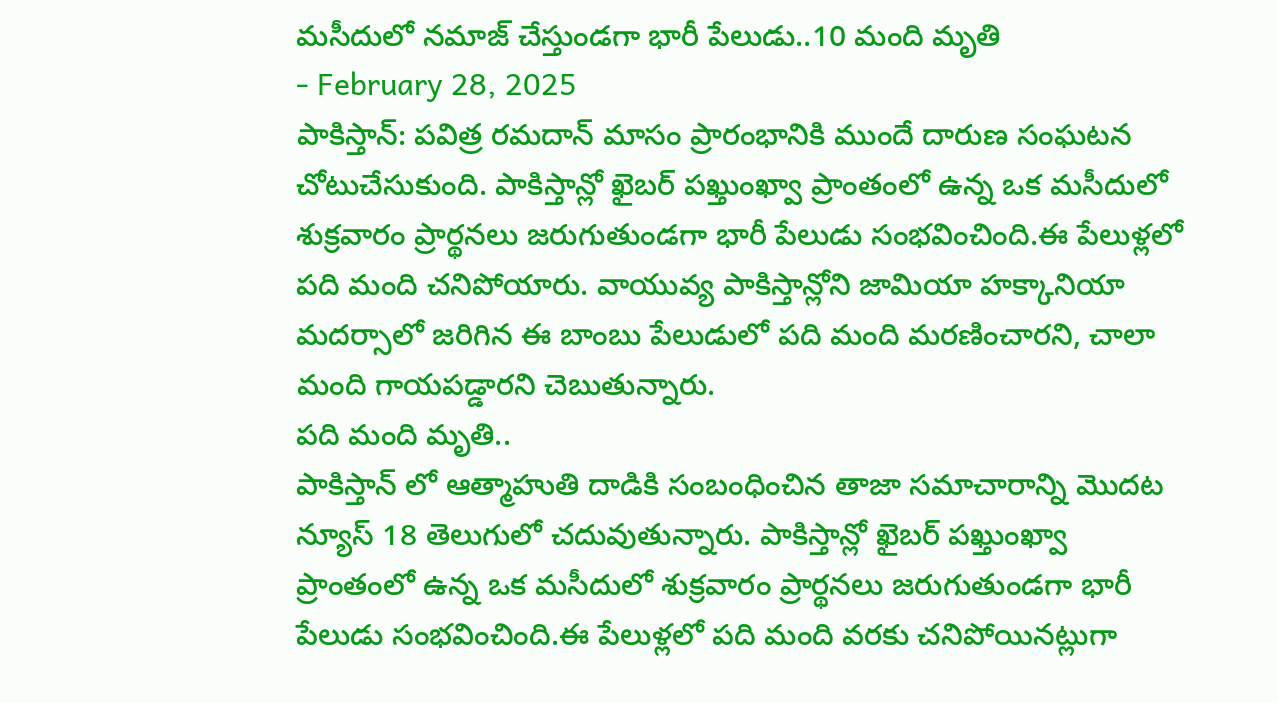మసీదులో నమాజ్ చేస్తుండగా భారీ పేలుడు..10 మంది మృతి
- February 28, 2025
పాకిస్తాన్: పవిత్ర రమదాన్ మాసం ప్రారంభానికి ముందే దారుణ సంఘటన చోటుచేసుకుంది. పాకిస్తాన్లో ఖైబర్ పఖ్తుంఖ్వా ప్రాంతంలో ఉన్న ఒక మసీదులో శుక్రవారం ప్రార్థనలు జరుగుతుండగా భారీ పేలుడు సంభవించింది.ఈ పేలుళ్లలో పది మంది చనిపోయారు. వాయువ్య పాకిస్తాన్లోని జామియా హక్కానియా మదర్సాలో జరిగిన ఈ బాంబు పేలుడులో పది మంది మరణించారని, చాలా మంది గాయపడ్డారని చెబుతున్నారు.
పది మంది మృతి..
పాకిస్తాన్ లో ఆత్మాహుతి దాడికి సంబంధించిన తాజా సమాచారాన్ని మొదట న్యూస్ 18 తెలుగులో చదువుతున్నారు. పాకిస్తాన్లో ఖైబర్ పఖ్తుంఖ్వా ప్రాంతంలో ఉన్న ఒక మసీదులో శుక్రవారం ప్రార్థనలు జరుగుతుండగా భారీ పేలుడు సంభవించింది.ఈ పేలుళ్లలో పది మంది వరకు చనిపోయినట్లుగా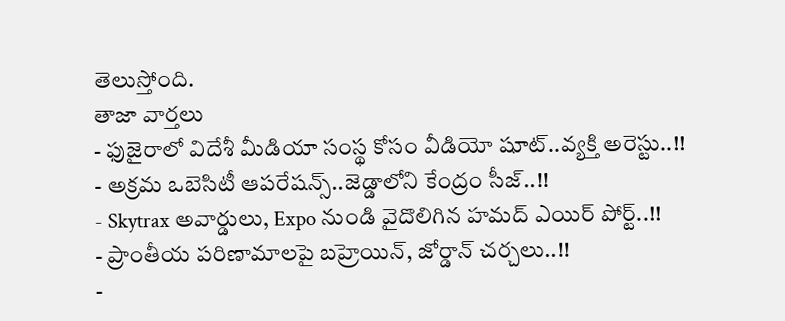తెలుస్తోంది.
తాజా వార్తలు
- ఫుజైరాలో విదేశీ మీడియా సంస్థ కోసం వీడియో షూట్..వ్యక్తి అరెస్టు..!!
- అక్రమ ఒబెసిటీ ఆపరేషన్స్..జెడ్డాలోని కేంద్రం సీజ్..!!
- Skytrax అవార్డులు, Expo నుండి వైదొలిగిన హమద్ ఎయిర్ పోర్ట్..!!
- ప్రాంతీయ పరిణామాలపై బహ్రెయిన్, జోర్డాన్ చర్చలు..!!
-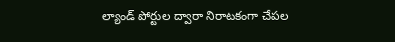ల్యాండ్ పోర్టుల ద్వారా నిరాటకంగా చేపల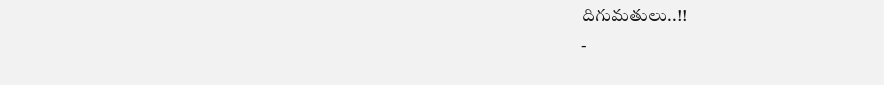దిగుమతులు..!!
-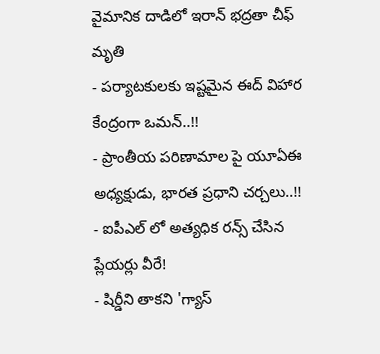వైమానిక దాడిలో ఇరాన్ భద్రతా చీఫ్ మృతి
- పర్యాటకులకు ఇష్టమైన ఈద్ విహార కేంద్రంగా ఒమన్..!!
- ప్రాంతీయ పరిణామాల పై యూఏఈ అధ్యక్షుడు, భారత ప్రధాని చర్చలు..!!
- ఐపీఎల్ లో అత్యధిక రన్స్ చేసిన ప్లేయర్లు వీరే!
- షిర్డీని తాకని 'గ్యాస్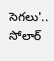సెగలు'.. సోలార్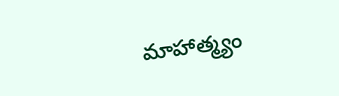మాహాత్మ్యం